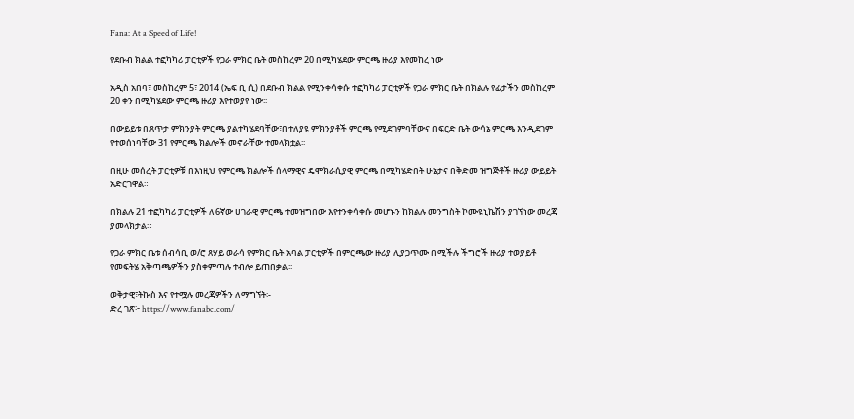Fana: At a Speed of Life!

የደቡብ ክልል ተፎካካሪ ፓርቲዎች የጋራ ምክር ቤት መስከረም 20 በሚካሄደው ምርጫ ዙሪያ እየመከረ ነው

አዲስ አበባ፣ መስከረም 5፣ 2014 (ኤፍ ቢ ሲ) በደቡብ ክልል የሚንቀሳቀሱ ተፎካካሪ ፓርቲዎች የጋራ ምክር ቤት በክልሉ የፊታችን መስከረም 20 ቀን በሚካሄደው ምርጫ ዙሪያ እየተወያየ ነው፡፡

በውይይቱ በጸጥታ ምክንያት ምርጫ ያልተካሄደባቸው፣በተለያዩ ምክንያቶች ምርጫ የሚደገምባቸውና በፍርድ ቤት ውሳኔ ምርጫ እንዲደገም የተወሰነባቸው 31 የምርጫ ክልሎች መኖራቸው ተመላክቷል፡፡

በዚሁ መሰረት ፓርቲዎቹ በእነዚህ የምርጫ ክልሎች ሰላማዊና ዴሞክራሲያዊ ምርጫ በሚካሄድበት ሁኔታና በቅድመ ዝግጅቶች ዙሪያ ውይይት አድርገዋል።

በክልሉ 21 ተፎካካሪ ፓርቲዎች ለ6ኛው ሀገራዊ ምርጫ ተመዝግበው እየተንቀሳቀሱ መሆኑን ከክልሉ መንግስት ኮሙዩኒኬሽን ያገኘነው መረጃ ያመላክታል።

የጋራ ምክር ቤቱ ሰብሳቢ ወ/ሮ ጸሃይ ወራሳ የምክር ቤት አባል ፓርቲዎች በምርጫው ዙሪያ ሊያጋጥሙ በሚችሉ ችግሮች ዙሪያ ተወያይቶ የመፍትሄ አቅጣጫዎችን ያስቀምጣሉ ተብሎ ይጠበቃል፡፡

ወቅታዊ፣ትኩስ እና የተሟሉ መረጃዎችን ለማግኘት፡-
ድረ ገጽ፦ https://www.fanabc.com/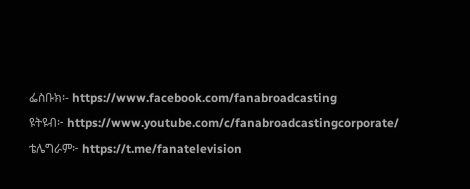ፌስቡክ፡- https://www.facebook.com/fanabroadcasting
ዩትዩብ፦ https://www.youtube.com/c/fanabroadcastingcorporate/
ቴሌግራም፦ https://t.me/fanatelevision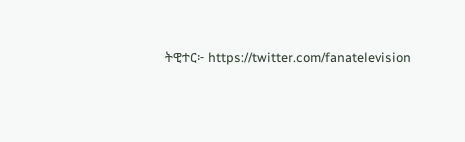ትዊተር፦ https://twitter.com/fanatelevision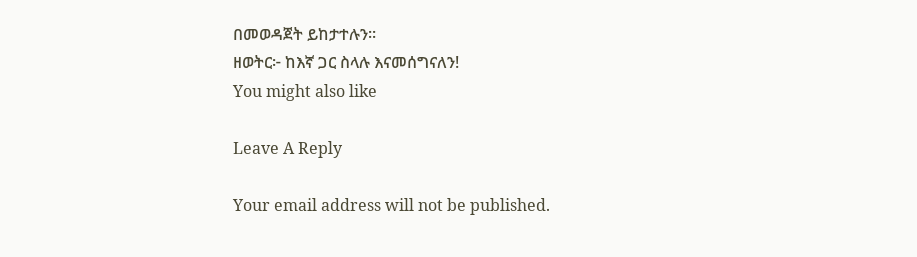በመወዳጀት ይከታተሉን፡፡
ዘወትር፦ ከእኛ ጋር ስላሉ እናመሰግናለን!
You might also like

Leave A Reply

Your email address will not be published.